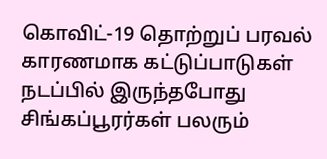கொவிட்-19 தொற்றுப் பரவல் காரணமாக கட்டுப்பாடுகள் நடப்பில் இருந்தபோது சிங்கப்பூரர்கள் பலரும்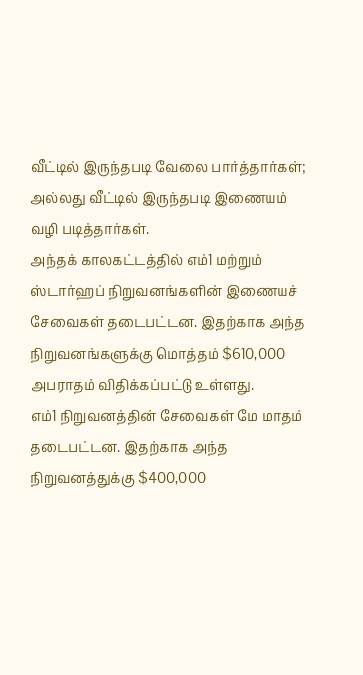வீட்டில் இருந்தபடி வேலை பார்த்தார்கள்; அல்லது வீட்டில் இருந்தபடி இணையம் வழி படித்தார்கள்.
அந்தக் காலகட்டத்தில் எம்1 மற்றும் ஸ்டார்ஹப் நிறுவனங்களின் இணையச் சேவைகள் தடைபட்டன. இதற்காக அந்த நிறுவனங்களுக்கு மொத்தம் $610,000 அபராதம் விதிக்கப்பட்டு உள்ளது.
எம்1 நிறுவனத்தின் சேவைகள் மே மாதம் தடைபட்டன. இதற்காக அந்த நிறுவனத்துக்கு $400,000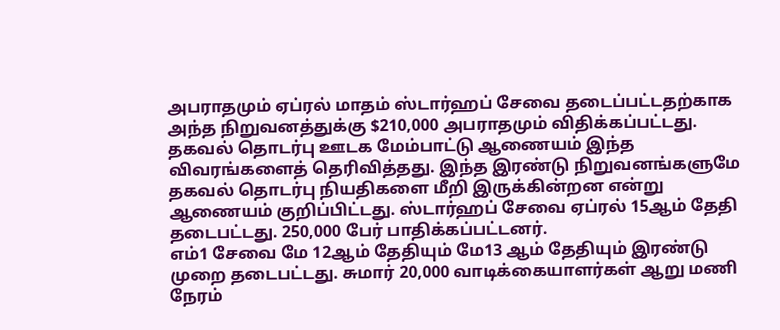அபராதமும் ஏப்ரல் மாதம் ஸ்டார்ஹப் சேவை தடைப்பட்டதற்காக அந்த நிறுவனத்துக்கு $210,000 அபராதமும் விதிக்கப்பட்டது.
தகவல் தொடர்பு ஊடக மேம்பாட்டு ஆணையம் இந்த விவரங்களைத் தெரிவித்தது. இந்த இரண்டு நிறுவனங்களுமே தகவல் தொடர்பு நியதிகளை மீறி இருக்கின்றன என்று ஆணையம் குறிப்பிட்டது. ஸ்டார்ஹப் சேவை ஏப்ரல் 15ஆம் தேதி தடைபட்டது. 250,000 பேர் பாதிக்கப்பட்டனர்.
எம்1 சேவை மே 12ஆம் தேதியும் மே13 ஆம் தேதியும் இரண்டு முறை தடைபட்டது. சுமார் 20,000 வாடிக்கையாளர்கள் ஆறு மணி நேரம்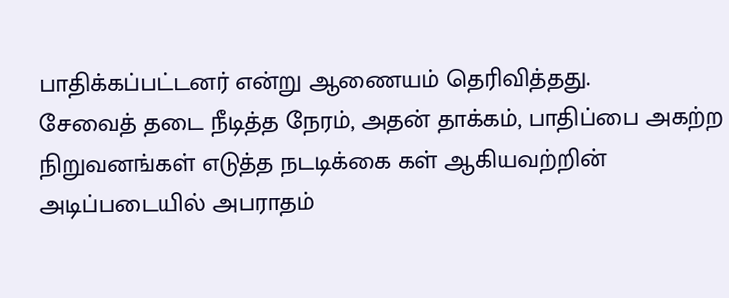பாதிக்கப்பட்டனர் என்று ஆணையம் தெரிவித்தது.
சேவைத் தடை நீடித்த நேரம், அதன் தாக்கம், பாதிப்பை அகற்ற நிறுவனங்கள் எடுத்த நடடிக்கை கள் ஆகியவற்றின் அடிப்படையில் அபராதம்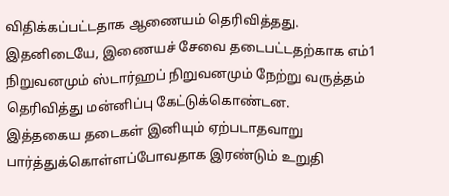விதிக்கப்பட்டதாக ஆணையம் தெரிவித்தது.
இதனிடையே, இணையச் சேவை தடைபட்டதற்காக எம்1 நிறுவனமும் ஸ்டார்ஹப் நிறுவனமும் நேற்று வருத்தம் தெரிவித்து மன்னிப்பு கேட்டுக்கொண்டன.
இத்தகைய தடைகள் இனியும் ஏற்படாதவாறு பார்த்துக்கொள்ளப்போவதாக இரண்டும் உறுதி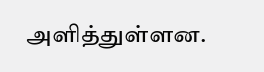அளித்துள்ளன.